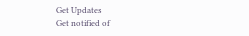Get Updates
Get notified of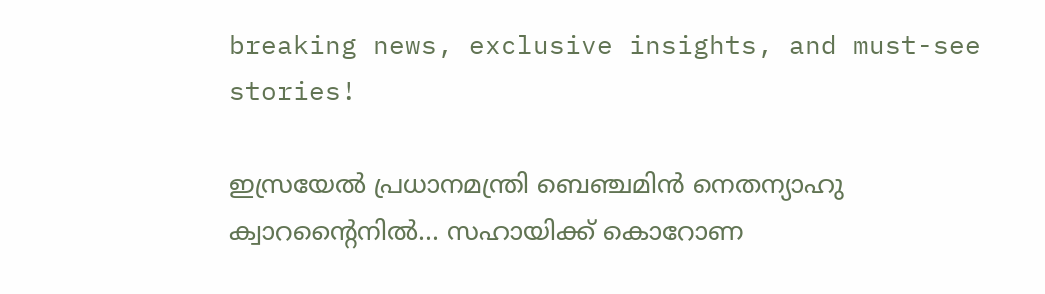breaking news, exclusive insights, and must-see stories!

ഇസ്രയേല്‍ പ്രധാനമന്ത്രി ബെഞ്ചമിന്‍ നെതന്യാഹു ക്വാറന്റൈനില്‍... സഹായിക്ക് കൊറോണ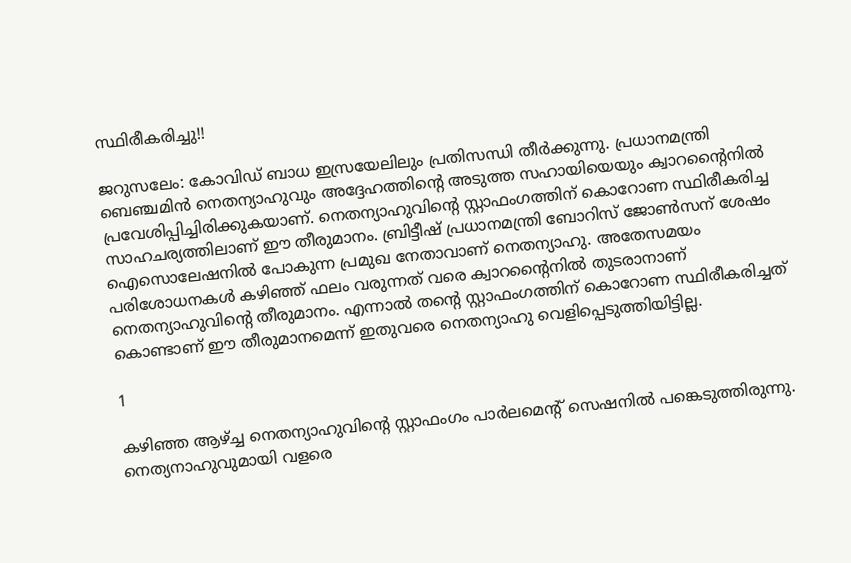സ്ഥിരീകരിച്ചു!!

ജറുസലേം: കോവിഡ് ബാധ ഇസ്രയേലിലും പ്രതിസന്ധി തീര്‍ക്കുന്നു. പ്രധാനമന്ത്രി ബെഞ്ചമിന്‍ നെതന്യാഹുവും അദ്ദേഹത്തിന്റെ അടുത്ത സഹായിയെയും ക്വാറന്റൈനില്‍ പ്രവേശിപ്പിച്ചിരിക്കുകയാണ്. നെതന്യാഹുവിന്റെ സ്റ്റാഫംഗത്തിന് കൊറോണ സ്ഥിരീകരിച്ച സാഹചര്യത്തിലാണ് ഈ തീരുമാനം. ബ്രിട്ടീഷ് പ്രധാനമന്ത്രി ബോറിസ് ജോണ്‍സന് ശേഷം ഐസൊലേഷനില്‍ പോകുന്ന പ്രമുഖ നേതാവാണ് നെതന്യാഹു. അതേസമയം പരിശോധനകള്‍ കഴിഞ്ഞ് ഫലം വരുന്നത് വരെ ക്വാറന്റൈനില്‍ തുടരാനാണ് നെതന്യാഹുവിന്റെ തീരുമാനം. എന്നാല്‍ തന്റെ സ്റ്റാഫംഗത്തിന് കൊറോണ സ്ഥിരീകരിച്ചത് കൊണ്ടാണ് ഈ തീരുമാനമെന്ന് ഇതുവരെ നെതന്യാഹു വെളിപ്പെടുത്തിയിട്ടില്ല.

1

കഴിഞ്ഞ ആഴ്ച്ച നെതന്യാഹുവിന്റെ സ്റ്റാഫംഗം പാര്‍ലമെന്റ് സെഷനില്‍ പങ്കെടുത്തിരുന്നു. നെത്യനാഹുവുമായി വളരെ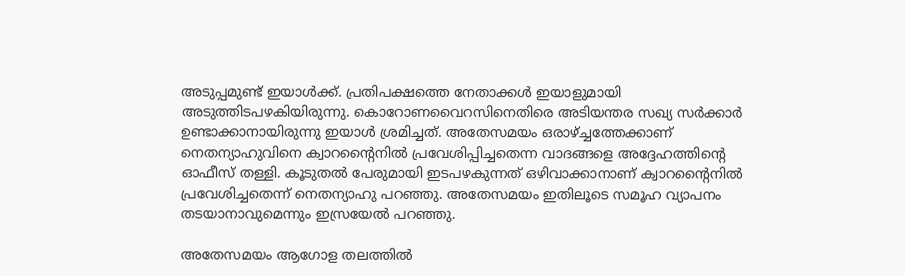അടുപ്പമുണ്ട് ഇയാള്‍ക്ക്. പ്രതിപക്ഷത്തെ നേതാക്കള്‍ ഇയാളുമായി അടുത്തിടപഴകിയിരുന്നു. കൊറോണവൈറസിനെതിരെ അടിയന്തര സഖ്യ സര്‍ക്കാര്‍ ഉണ്ടാക്കാനായിരുന്നു ഇയാള്‍ ശ്രമിച്ചത്. അതേസമയം ഒരാഴ്ച്ചത്തേക്കാണ് നെതന്യാഹുവിനെ ക്വാറന്റൈനില്‍ പ്രവേശിപ്പിച്ചതെന്ന വാദങ്ങളെ അദ്ദേഹത്തിന്റെ ഓഫീസ് തള്ളി. കൂടുതല്‍ പേരുമായി ഇടപഴകുന്നത് ഒഴിവാക്കാനാണ് ക്വാറന്റൈനില്‍ പ്രവേശിച്ചതെന്ന് നെതന്യാഹു പറഞ്ഞു. അതേസമയം ഇതിലൂടെ സമൂഹ വ്യാപനം തടയാനാവുമെന്നും ഇസ്രയേല്‍ പറഞ്ഞു.

അതേസമയം ആഗോള തലത്തില്‍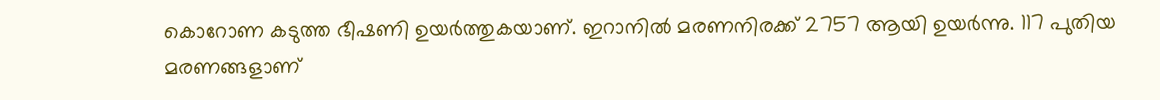കൊറോണ കടുത്ത ഭീഷണി ഉയര്‍ത്തുകയാണ്. ഇറാനില്‍ മരണനിരക്ക് 2757 ആയി ഉയര്‍ന്നു. 117 പുതിയ മരണങ്ങളാണ്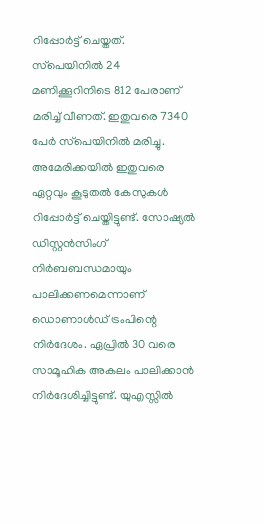റിപ്പോര്‍ട്ട് ചെയ്തത്. സ്‌പെയിനില്‍ 24 മണിക്കൂറിനിടെ 812 പേരാണ് മരിച്ച് വീണത്. ഇതുവരെ 7340 പേര്‍ സ്‌പെയിനില്‍ മരിച്ചു. അമേരിക്കയില്‍ ഇതുവരെ ഏറ്റവും കൂടുതല്‍ കേസുകള്‍ റിപ്പോര്‍ട്ട് ചെയ്തിട്ടുണ്ട്. സോഷ്യല്‍ ഡിസ്റ്റന്‍സിംഗ് നിര്‍ബബന്ധമായും പാലിക്കണമെന്നാണ് ഡൊണാള്‍ഡ് ട്രംപിന്റെ നിര്‍ദേശം. ഏപ്രില്‍ 30 വരെ സാമൂഹിക അകലം പാലിക്കാന്‍ നിര്‍ദേശിച്ചിട്ടുണ്ട്. യുഎസ്സില്‍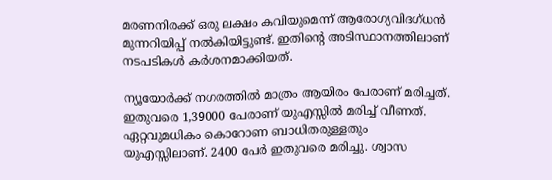മരണനിരക്ക് ഒരു ലക്ഷം കവിയുമെന്ന് ആരോഗ്യവിദഗ്ധന്‍ മുന്നറിയിപ്പ് നല്‍കിയിട്ടുണ്ട്. ഇതിന്റെ അടിസ്ഥാനത്തിലാണ് നടപടികള്‍ കര്‍ശനമാക്കിയത്.

ന്യൂയോര്‍ക്ക് നഗരത്തില്‍ മാത്രം ആയിരം പേരാണ് മരിച്ചത്. ഇതുവരെ 1,39000 പേരാണ് യുഎസ്സില്‍ മരിച്ച് വീണത്. ഏറ്റവുമധികം കൊറോണ ബാധിതരുള്ളതും യുഎസ്സിലാണ്. 2400 പേര്‍ ഇതുവരെ മരിച്ചു. ശ്വാസ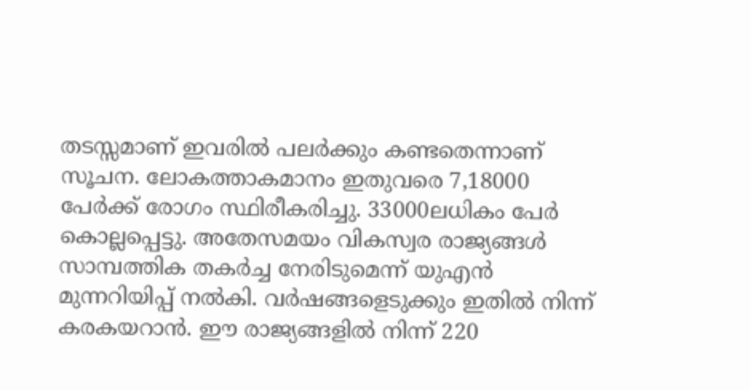തടസ്സമാണ് ഇവരില്‍ പലര്‍ക്കും കണ്ടതെന്നാണ് സൂചന. ലോകത്താകമാനം ഇതുവരെ 7,18000 പേര്‍ക്ക് രോഗം സ്ഥിരീകരിച്ചു. 33000ലധികം പേര്‍ കൊല്ലപ്പെട്ടു. അതേസമയം വികസ്വര രാജ്യങ്ങള്‍ സാമ്പത്തിക തകര്‍ച്ച നേരിടുമെന്ന് യുഎന്‍ മുന്നറിയിപ്പ് നല്‍കി. വര്‍ഷങ്ങളെടുക്കും ഇതില്‍ നിന്ന് കരകയറാന്‍. ഈ രാജ്യങ്ങളില്‍ നിന്ന് 220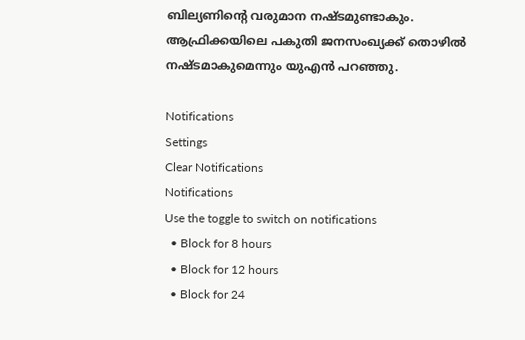ബില്യണിന്റെ വരുമാന നഷ്ടമുണ്ടാകും. ആഫ്രിക്കയിലെ പകുതി ജനസംഖ്യക്ക് തൊഴില്‍ നഷ്ടമാകുമെന്നും യുഎന്‍ പറഞ്ഞു.

Notifications
Settings
Clear Notifications
Notifications
Use the toggle to switch on notifications
  • Block for 8 hours
  • Block for 12 hours
  • Block for 24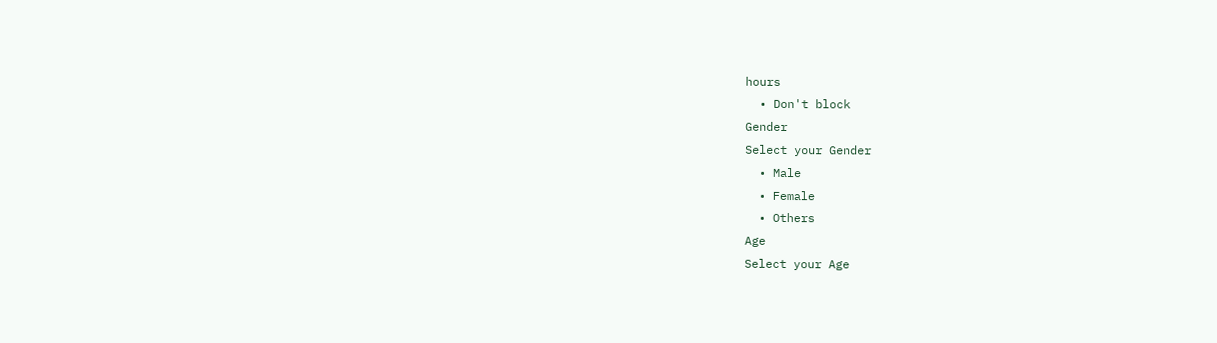hours
  • Don't block
Gender
Select your Gender
  • Male
  • Female
  • Others
Age
Select your Age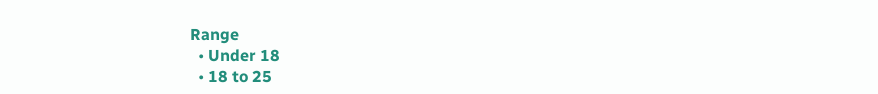Range
  • Under 18
  • 18 to 25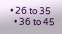• 26 to 35
  • 36 to 45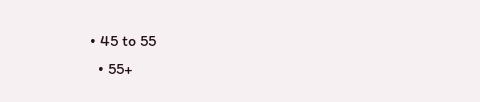• 45 to 55
  • 55+